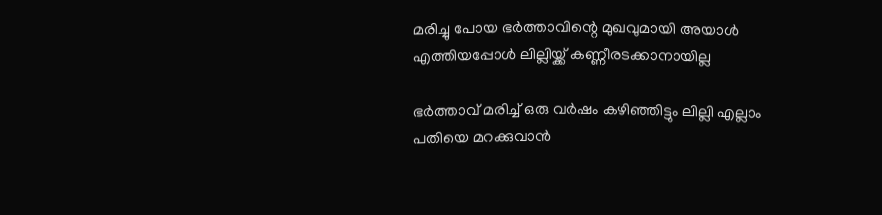മരിച്ചു പോയ ഭര്‍ത്താവിന്റെ മുഖവുമായി അയാള്‍ എത്തിയപ്പോള്‍ ലില്ലിയ്ക്ക് കണ്ണീരടക്കാനായില്ല

ഭര്‍ത്താവ് മരിച്ച് ഒരു വര്‍ഷം കഴിഞ്ഞിട്ടും ലില്ലി എല്ലാം പതിയെ മറക്കുവാന്‍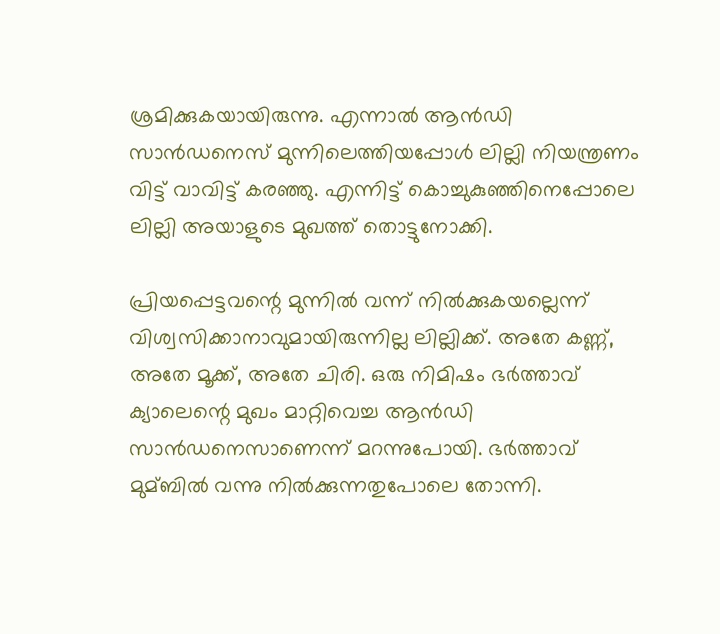ശ്രമിക്കുകയായിരുന്നു. എന്നാല്‍ ആന്‍ഡി സാന്‍ഡനെസ് മുന്നിലെത്തിയപ്പോള്‍ ലില്ലി നിയന്ത്രണം വിട്ട് വാവിട്ട് കരഞ്ഞു. എന്നിട്ട് കൊച്ചുകുഞ്ഞിനെപ്പോലെ ലില്ലി അയാളുടെ മുഖത്ത് തൊട്ടുനോക്കി.

പ്രിയപ്പെട്ടവന്റെ മുന്നില്‍ വന്ന് നില്‍ക്കുകയല്ലെന്ന് വിശ്വസിക്കാനാവുമായിരുന്നില്ല ലില്ലിക്ക്. അതേ കണ്ണ്, അതേ മൂക്ക്, അതേ ചിരി. ഒരു നിമിഷം ഭര്‍ത്താവ് ക്യാലെന്റെ മുഖം മാറ്റിവെച്ച ആന്‍ഡി സാന്‍ഡനെസാണെന്ന് മറന്നുപോയി. ഭര്‍ത്താവ് മുമ്ബില്‍ വന്നു നില്‍ക്കുന്നതുപോലെ തോന്നി.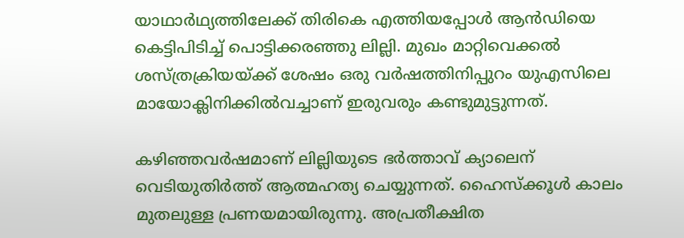യാഥാര്‍ഥ്യത്തിലേക്ക് തിരികെ എത്തിയപ്പോള്‍ ആന്‍ഡിയെ കെട്ടിപിടിച്ച് പൊട്ടിക്കരഞ്ഞു ലില്ലി. മുഖം മാറ്റിവെക്കല്‍ ശസ്ത്രക്രിയയ്ക്ക് ശേഷം ഒരു വര്‍ഷത്തിനിപ്പുറം യുഎസിലെ മായോക്ലിനിക്കില്‍വച്ചാണ് ഇരുവരും കണ്ടുമുട്ടുന്നത്.

കഴിഞ്ഞവര്‍ഷമാണ് ലില്ലിയുടെ ഭര്‍ത്താവ് ക്യാലെന് വെടിയുതിര്‍ത്ത് ആത്മഹത്യ ചെയ്യുന്നത്. ഹൈസ്‌ക്കൂള്‍ കാലം മുതലുള്ള പ്രണയമായിരുന്നു. അപ്രതീക്ഷിത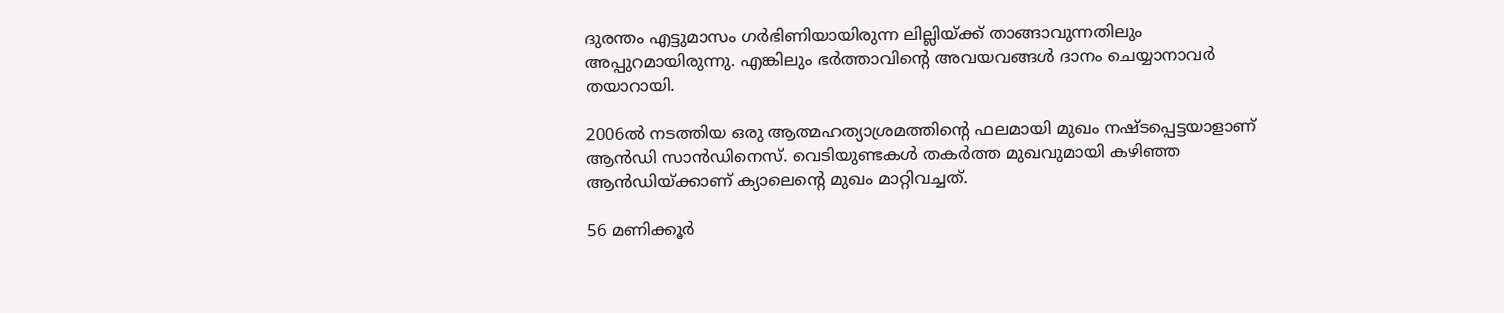ദുരന്തം എട്ടുമാസം ഗര്‍ഭിണിയായിരുന്ന ലില്ലിയ്ക്ക് താങ്ങാവുന്നതിലും അപ്പുറമായിരുന്നു. എങ്കിലും ഭര്‍ത്താവിന്റെ അവയവങ്ങള്‍ ദാനം ചെയ്യാനാവര്‍ തയാറായി.

2006ല്‍ നടത്തിയ ഒരു ആത്മഹത്യാശ്രമത്തിന്റെ ഫലമായി മുഖം നഷ്ടപ്പെട്ടയാളാണ് ആന്‍ഡി സാന്‍ഡിനെസ്. വെടിയുണ്ടകള്‍ തകര്‍ത്ത മുഖവുമായി കഴിഞ്ഞ ആന്‍ഡിയ്ക്കാണ് ക്യാലെന്റെ മുഖം മാറ്റിവച്ചത്.

56 മണിക്കൂര്‍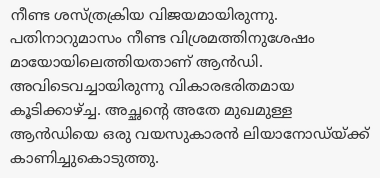നീണ്ട ശസ്ത്രക്രിയ വിജയമായിരുന്നു. പതിനാറുമാസം നീണ്ട വിശ്രമത്തിനുശേഷം മായോയിലെത്തിയതാണ് ആന്‍ഡി. അവിടെവച്ചായിരുന്നു വികാരഭരിതമായ കൂടിക്കാഴ്ച്ച. അച്ഛന്റെ അതേ മുഖമുള്ള ആന്‍ഡിയെ ഒരു വയസുകാരന്‍ ലിയാനോഡ്യ്ക്ക് കാണിച്ചുകൊടുത്തു.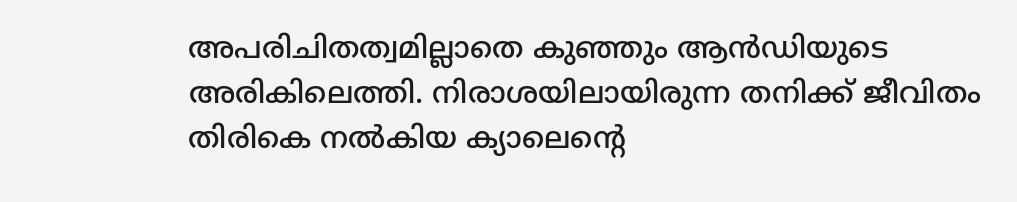അപരിചിതത്വമില്ലാതെ കുഞ്ഞും ആന്‍ഡിയുടെ അരികിലെത്തി. നിരാശയിലായിരുന്ന തനിക്ക് ജീവിതം തിരികെ നല്‍കിയ ക്യാലെന്റെ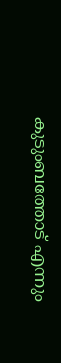കുടുംബത്തോട് എന്നും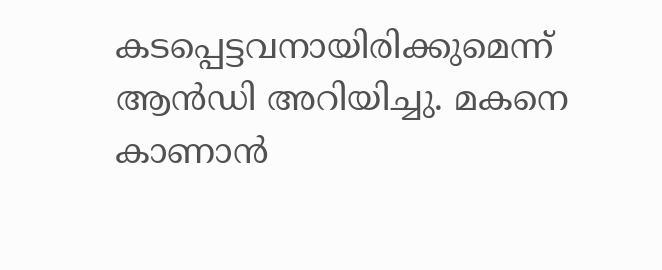കടപ്പെട്ടവനായിരിക്കുമെന്ന് ആന്‍ഡി അറിയിച്ചു. മകനെ കാണാന്‍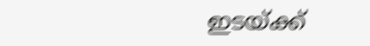ഇടയ്ക്ക്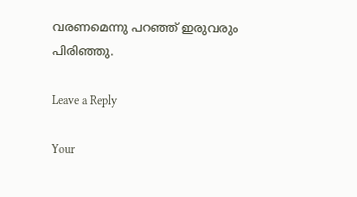വരണമെന്നു പറഞ്ഞ് ഇരുവരും പിരിഞ്ഞു.

Leave a Reply

Your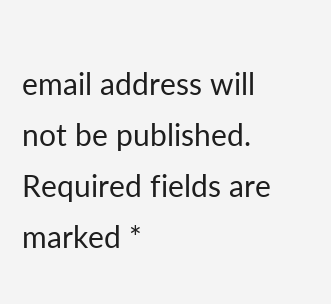email address will not be published. Required fields are marked *